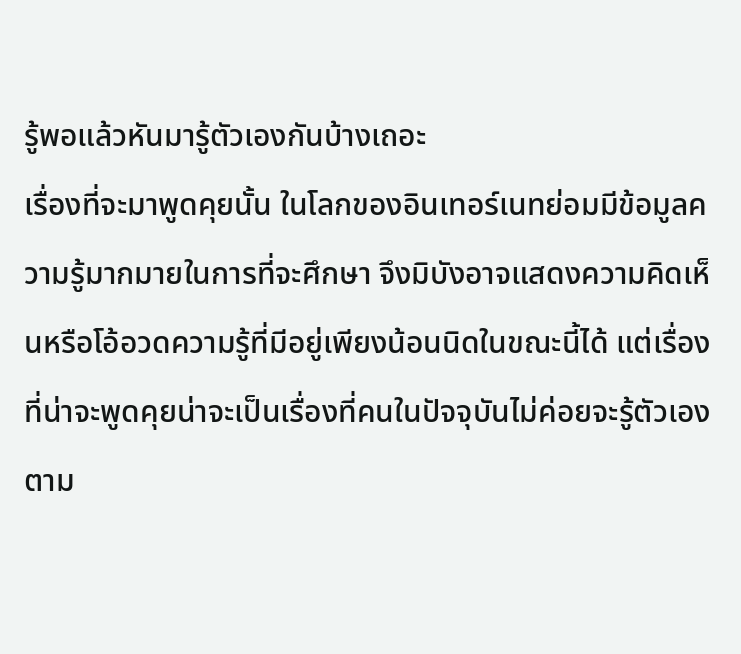รู้พอแล้วหันมารู้ตัวเองกันบ้างเถอะ
เรื่องที่จะมาพูดคุยนั้น ในโลกของอินเทอร์เนทย่อมมีข้อมูลความรู้มากมายในการที่จะศึกษา จึงมิบังอาจแสดงความคิดเห็นหรือโอ้อวดความรู้ที่มีอยู่เพียงน้อนนิดในขณะนี้ได้ แต่เรื่องที่น่าจะพูดคุยน่าจะเป็นเรื่องที่คนในปัจจุบันไม่ค่อยจะรู้ตัวเองตาม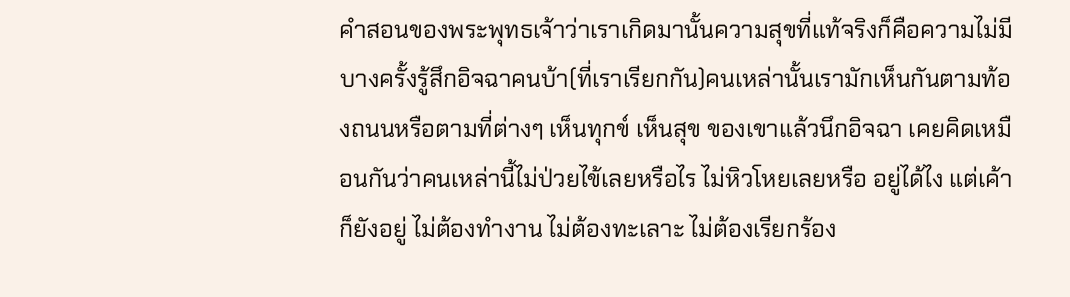คำสอนของพระพุทธเจ้าว่าเราเกิดมานั้นความสุขที่แท้จริงก็คือความไม่มี บางครั้งรู้สึกอิจฉาคนบ้า(ที่เราเรียกกัน)คนเหล่านั้นเรามักเห็นกันตามท้องถนนหรือตามที่ต่างๆ เห็นทุกข์ เห็นสุข ของเขาแล้วนึกอิจฉา เคยคิดเหมือนกันว่าคนเหล่านี้ไม่ป่วยไข้เลยหรือไร ไม่หิวโหยเลยหรือ อยู่ได้ไง แต่เค้าก็ยังอยู่ ไม่ต้องทำงาน ไม่ต้องทะเลาะ ไม่ต้องเรียกร้อง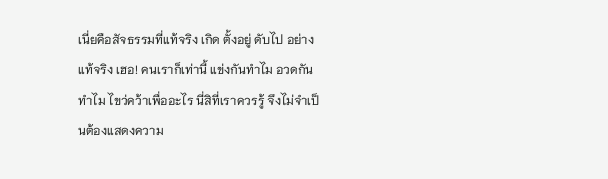เนี่ยคือสัจธรรมที่แท้จริง เกิด ตั้งอยู่ ดับไป อย่างแท้จริง เฮอ! คนเราก็เท่านี้ แข่งกันทำไม อวดกันทำไม ไขว่คว้าเพื่ออะไร นี่สิที่เราควรรู้ จึงไม่จำเป็นต้องแสดงความ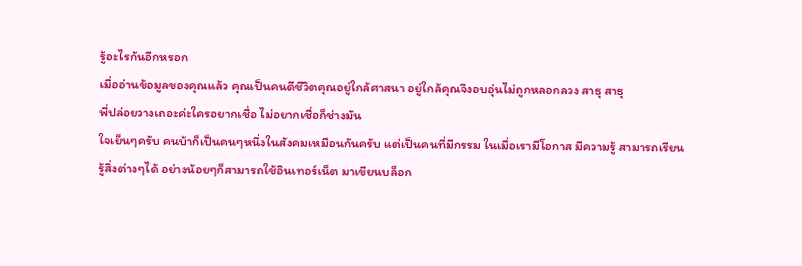รู้อะไรกันอีกหรอก
เมื่ออ่านข้อมูลของคุณแล้ว คุณเป็นคนดีชีวิตคุณอยู่ใกล้ศาสนา อยู่ใกล้คุณจึงอบอุ่นไม่ถูกหลอกลวง สาธุ สาธุ
พี่ปล่อยวางเถอะค่ะใครอยากเชื่อ ไม่อยากเชื่อก็ช่างมัน
ใจเย็นๆครับ คนบ้าก็เป็นคนๆหนึ่งในสังคมเหมือนกันครับ แต่เป็นคนที่มีกรรม ในเมื่อเรามีโอกาส มีความรู้ สามารถเรียนรู้สิ่งต่างๆได้ อย่างน้อยๆก็สามารถใช้อินเทอร์เน็ต มาเขียนบล็อก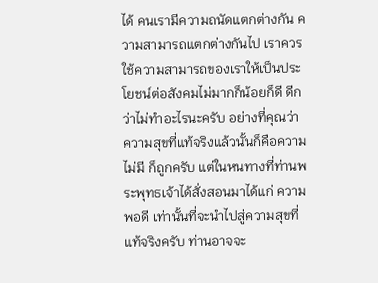ได้ คนเรามีความถนัดแตกต่างกัน ความสามารถแตกต่างกันไป เราควรใช้ความสามารถของเราให้เป็นประโยชน์ต่อสังคมไม่มากก็น้อยก็ดี ดีกว่าไม่ทำอะไรนะครับ อย่างที่คุณว่า ความสุขที่แท้จริงแล้วนั้นก็คือความไม่มี ก็ถูกครับ แต่ในหนทางที่ท่านพระพุทธเจ้าได้สั่งสอนมาได้แก่ ความพอดี เท่านั้นที่จะนำไปสู่ความสุขที่แท้จริงครับ ท่านอาจจะ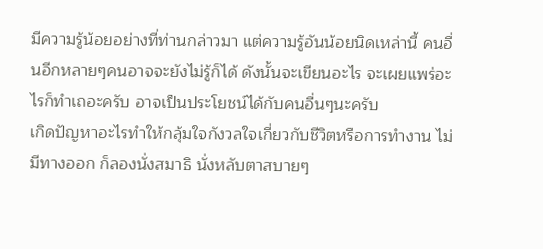มีความรู้น้อยอย่างที่ท่านกล่าวมา แต่ความรู้อันน้อยนิดเหล่านี้ คนอื่นอีกหลายๆคนอาจจะยังไม่รู้ก็ได้ ดังนั้นจะเขียนอะไร จะเผยแพร่อะไรก็ทำเถอะครับ อาจเป็นประโยชน์ได้กับคนอื่นๆนะครับ
เกิดปัญหาอะไรทำให้กลุ้มใจกังวลใจเกี่ยวกับชีวิตหรือการทำงาน ไม่มีทางออก ก็ลองนั่งสมาธิ นั่งหลับตาสบายๆ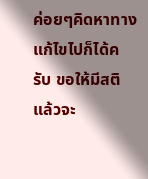ค่อยๆคิดหาทางแก้ไขไปก็ได้ครับ ขอให้มีสติ แล้วจะ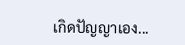เกิดปัญญาเอง...